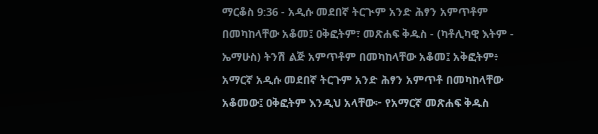ማርቆስ 9:36 - አዲሱ መደበኛ ትርጒም አንድ ሕፃን አምጥቶም በመካከላቸው አቆመ፤ ዐቅፎትም፣ መጽሐፍ ቅዱስ - (ካቶሊካዊ እትም - ኤማሁስ) ትንሽ ልጅ አምጥቶም በመካከላቸው አቆመ፤ አቅፎትም፥ አማርኛ አዲሱ መደበኛ ትርጉም አንድ ሕፃን አምጥቶ በመካከላቸው አቆመው፤ ዐቅፎትም እንዲህ አላቸው፦ የአማርኛ መጽሐፍ ቅዱስ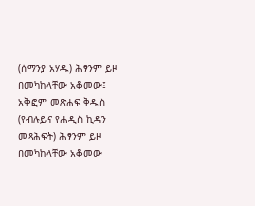(ሰማንያ አሃዱ) ሕፃንም ይዞ በመካከላቸው አቆመው፤ አቅፎም መጽሐፍ ቅዱስ (የብሉይና የሐዲስ ኪዳን መጻሕፍት) ሕፃንም ይዞ በመካከላቸው አቆመው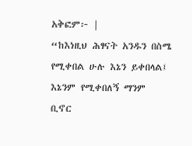አቅፎም፦ |
“ከእነዚህ ሕፃናት አንዱን በስሜ የሚቀበል ሁሉ እኔን ይቀበላል፤ እኔንም የሚቀበለኝ ማንም ቢኖር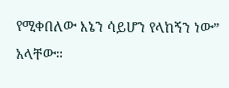የሚቀበለው እኔን ሳይሆን የላከኝን ነው” አላቸው።